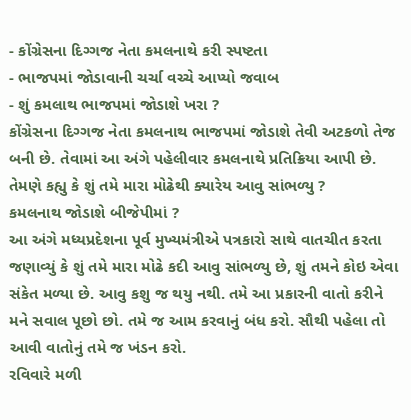- કોંગ્રેસના દિગ્ગજ નેતા કમલનાથે કરી સ્પષ્ટતા
- ભાજપમાં જોડાવાની ચર્ચા વચ્ચે આપ્યો જવાબ
- શું કમલાથ ભાજપમાં જોડાશે ખરા ?
કોંગ્રેસના દિગ્ગજ નેતા કમલનાથ ભાજપમાં જોડાશે તેવી અટકળો તેજ બની છે. તેવામાં આ અંગે પહેલીવાર કમલનાથે પ્રતિક્રિયા આપી છે. તેમણે કહ્યુ કે શું તમે મારા મોઢેથી ક્યારેય આવુ સાંભળ્યુ ?
કમલનાથ જોડાશે બીજેપીમાં ?
આ અંગે મધ્યપ્રદેશના પૂર્વ મુખ્યમંત્રીએ પત્રકારો સાથે વાતચીત કરતા જણાવ્યું કે શું તમે મારા મોઢે કદી આવુ સાંભળ્યુ છે, શું તમને કોઇ એવા સંકેત મળ્યા છે. આવુ કશુ જ થયુ નથી. તમે આ પ્રકારની વાતો કરીને મને સવાલ પૂછો છો. તમે જ આમ કરવાનું બંધ કરો. સૌથી પહેલા તો આવી વાતોનું તમે જ ખંડન કરો.
રવિવારે મળી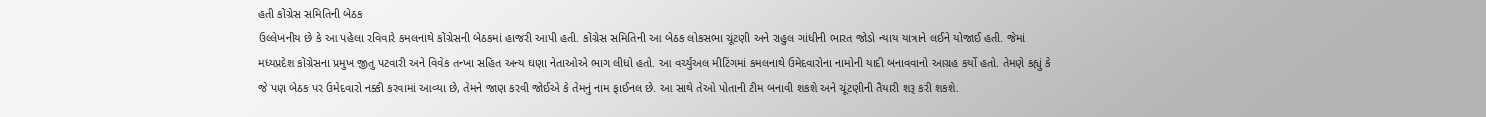હતી કોંગ્રેસ સમિતિની બેઠક
ઉલ્લેખનીય છે કે આ પહેલા રવિવારે કમલનાથે કોંગ્રેસની બેઠકમાં હાજરી આપી હતી. કોંગ્રેસ સમિતિની આ બેઠક લોકસભા ચૂંટણી અને રાહુલ ગાંધીની ભારત જોડો ન્યાય યાત્રાને લઈને યોજાઈ હતી. જેમાં મધ્યપ્રદેશ કોંગ્રેસના પ્રમુખ જીતુ પટવારી અને વિવેક તન્ખા સહિત અન્ય ઘણા નેતાઓએ ભાગ લીધો હતો. આ વર્ચ્યુઅલ મીટિંગમાં કમલનાથે ઉમેદવારોના નામોની યાદી બનાવવાનો આગ્રહ કર્યો હતો. તેમણે કહ્યું કે જે પણ બેઠક પર ઉમેદવારો નક્કી કરવામાં આવ્યા છે, તેમને જાણ કરવી જોઈએ કે તેમનું નામ ફાઈનલ છે. આ સાથે તેઓ પોતાની ટીમ બનાવી શકશે અને ચૂંટણીની તૈયારી શરૂ કરી શકશે.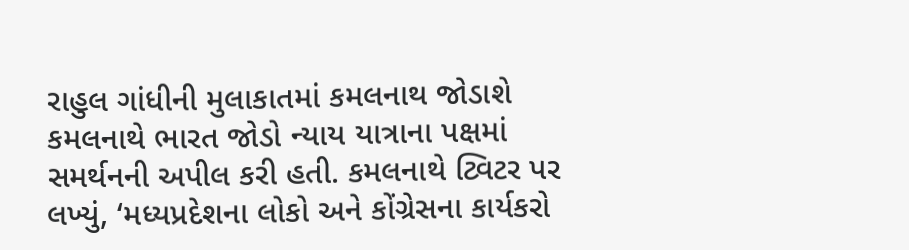રાહુલ ગાંધીની મુલાકાતમાં કમલનાથ જોડાશે
કમલનાથે ભારત જોડો ન્યાય યાત્રાના પક્ષમાં સમર્થનની અપીલ કરી હતી. કમલનાથે ટ્વિટર પર લખ્યું, ‘મધ્યપ્રદેશના લોકો અને કોંગ્રેસના કાર્યકરો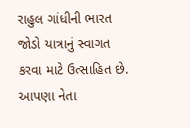રાહુલ ગાંધીની ભારત જોડો યાત્રાનું સ્વાગત કરવા માટે ઉત્સાહિત છે. આપણા નેતા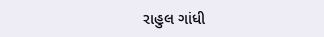રાહુલ ગાંધી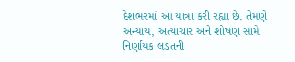દેશભરમાં આ યાત્રા કરી રહ્યા છે. તેમણે અન્યાય, અત્યાચાર અને શોષણ સામે નિર્ણાયક લડતની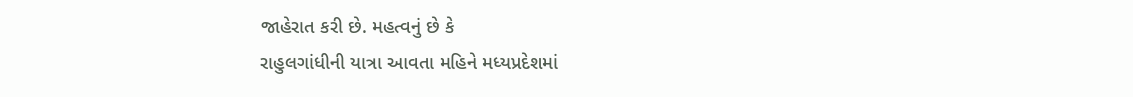જાહેરાત કરી છે. મહત્વનું છે કે
રાહુલગાંધીની યાત્રા આવતા મહિને મધ્યપ્રદેશમાં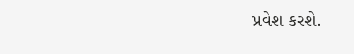પ્રવેશ કરશે.